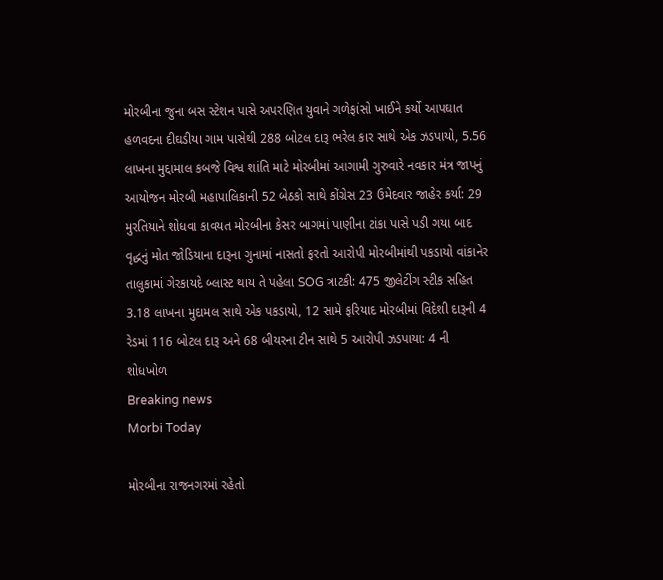મોરબીના જુના બસ સ્ટેશન પાસે અપરણિત યુવાને ગળેફાંસો ખાઈને કર્યો આપઘાત હળવદના દીઘડીયા ગામ પાસેથી 288 બોટલ દારૂ ભરેલ કાર સાથે એક ઝડપાયો, 5.56 લાખના મુદ્દામાલ કબજે વિશ્વ શાંતિ માટે મોરબીમાં આગામી ગુરુવારે નવકાર મંત્ર જાપનું આયોજન મોરબી મહાપાલિકાની 52 બેઠકો સાથે કોંગ્રેસ 23 ઉમેદવાર જાહેર કર્યા: 29 મુરતિયાને શોધવા કાવયત મોરબીના કેસર બાગમાં પાણીના ટાંકા પાસે પડી ગયા બાદ વૃદ્ધનું મોત જોડિયાના દારૂના ગુનામાં નાસતો ફરતો આરોપી મોરબીમાંથી પકડાયો વાંકાનેર તાલુકામાં ગેરકાયદે બ્લાસ્ટ થાય તે પહેલા SOG ત્રાટકી: 475 જીલેટીંગ સ્ટીક સહિત 3.18 લાખના મુદામલ સાથે એક પકડાયો, 12 સામે ફરિયાદ મોરબીમાં વિદેશી દારૂની 4 રેડમાં 116 બોટલ દારૂ અને 68 બીયરના ટીન સાથે 5 આરોપી ઝડપાયા: 4 ની શોધખોળ
Breaking news
Morbi Today

મોરબીના રાજનગરમાં રહેતો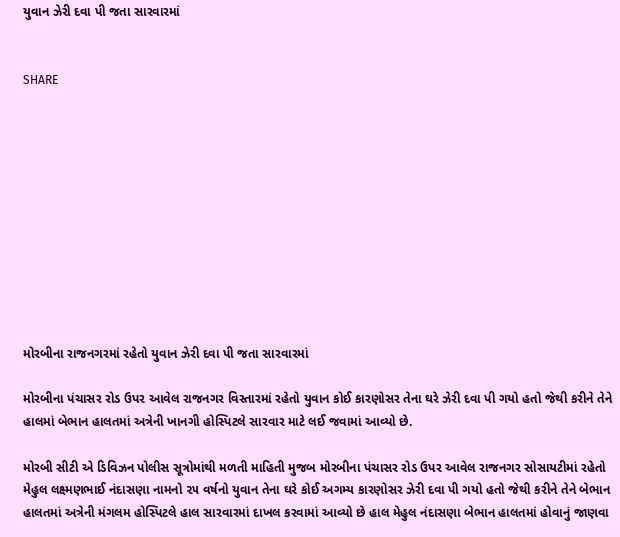યુવાન ઝેરી દવા પી જતા સારવારમાં


SHARE











મોરબીના રાજનગરમાં રહેતો યુવાન ઝેરી દવા પી જતા સારવારમાં

મોરબીના પંચાસર રોડ ઉપર આવેલ રાજનગર વિસ્તારમાં રહેતો યુવાન કોઈ કારણોસર તેના ઘરે ઝેરી દવા પી ગયો હતો જેથી કરીને તેને હાલમાં બેભાન હાલતમાં અત્રેની ખાનગી હોસ્પિટલે સારવાર માટે લઈ જવામાં આવ્યો છે.

મોરબી સીટી એ ડિવિઝન પોલીસ સૂત્રોમાંથી મળતી માહિતી મુજબ મોરબીના પંચાસર રોડ ઉપર આવેલ રાજનગર સોસાયટીમાં રહેતો મેહુલ લક્ષ્મણભાઈ નંદાસણા નામનો ૨૫ વર્ષનો યુવાન તેના ઘરે કોઈ અગમ્ય કારણોસર ઝેરી દવા પી ગયો હતો જેથી કરીને તેને બેભાન હાલતમાં અત્રેની મંગલમ હોસ્પિટલે હાલ સારવારમાં દાખલ કરવામાં આવ્યો છે હાલ મેહુલ નંદાસણા બેભાન હાલતમાં હોવાનું જાણવા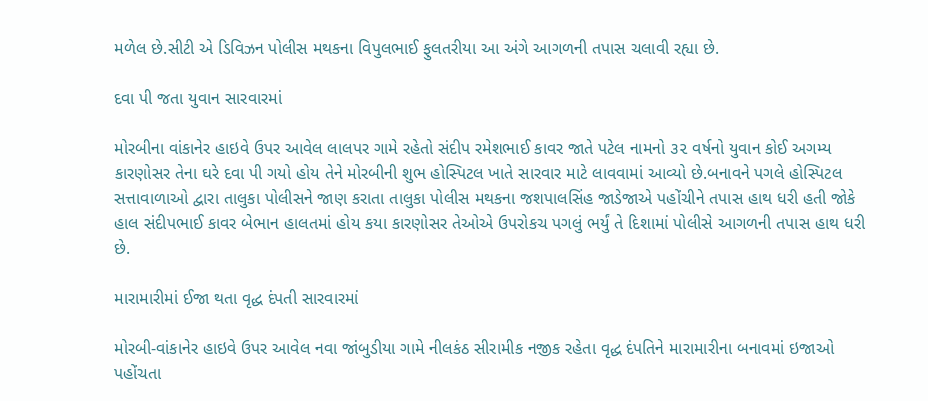મળેલ છે.સીટી એ ડિવિઝન પોલીસ મથકના વિપુલભાઈ ફુલતરીયા આ અંગે આગળની તપાસ ચલાવી રહ્યા છે.

દવા પી જતા યુવાન સારવારમાં

મોરબીના વાંકાનેર હાઇવે ઉપર આવેલ લાલપર ગામે રહેતો સંદીપ રમેશભાઈ કાવર જાતે પટેલ નામનો ૩૨ વર્ષનો યુવાન કોઈ અગમ્ય કારણોસર તેના ઘરે દવા પી ગયો હોય તેને મોરબીની શુભ હોસ્પિટલ ખાતે સારવાર માટે લાવવામાં આવ્યો છે.બનાવને પગલે હોસ્પિટલ સત્તાવાળાઓ દ્વારા તાલુકા પોલીસને જાણ કરાતા તાલુકા પોલીસ મથકના જશપાલસિંહ જાડેજાએ પહોંચીને તપાસ હાથ ધરી હતી જોકે હાલ સંદીપભાઈ કાવર બેભાન હાલતમાં હોય કયા કારણોસર તેઓએ ઉપરોકચ પગલું ભર્યું તે દિશામાં પોલીસે આગળની તપાસ હાથ ધરી છે.

મારામારીમાં ઈજા થતા વૃદ્ધ દંપતી સારવારમાં

મોરબી-વાંકાનેર હાઇવે ઉપર આવેલ નવા જાંબુડીયા ગામે નીલકંઠ સીરામીક નજીક રહેતા વૃદ્ધ દંપતિને મારામારીના બનાવમાં ઇજાઓ પહોંચતા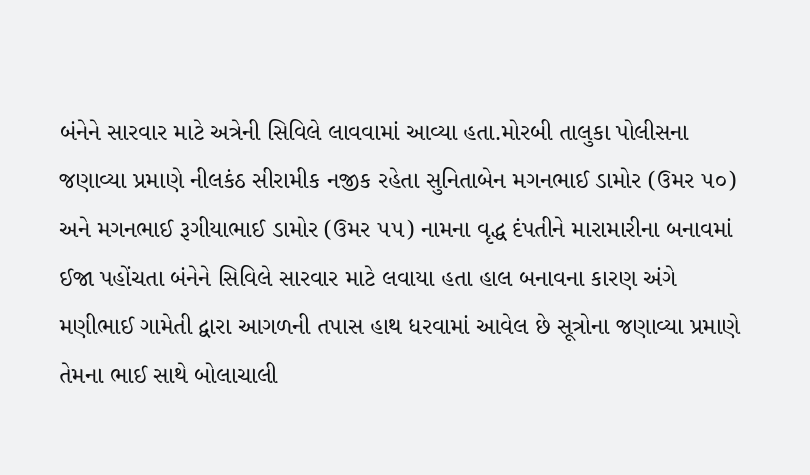બંનેને સારવાર માટે અત્રેની સિવિલે લાવવામાં આવ્યા હતા.મોરબી તાલુકા પોલીસના જણાવ્યા પ્રમાણે નીલકંઠ સીરામીક નજીક રહેતા સુનિતાબેન મગનભાઈ ડામોર (ઉમર ૫૦) અને મગનભાઈ રૂગીયાભાઈ ડામોર (ઉમર ૫૫) નામના વૃદ્ધ દંપતીને મારામારીના બનાવમાં ઈજા પહોંચતા બંનેને સિવિલે સારવાર માટે લવાયા હતા હાલ બનાવના કારણ અંગે મણીભાઈ ગામેતી દ્વારા આગળની તપાસ હાથ ધરવામાં આવેલ છે સૂત્રોના જણાવ્યા પ્રમાણે તેમના ભાઈ સાથે બોલાચાલી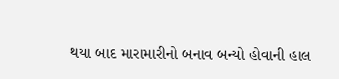થયા બાદ મારામારીનો બનાવ બન્યો હોવાની હાલ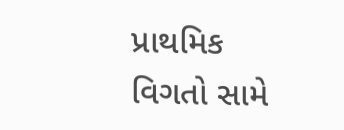પ્રાથમિક વિગતો સામે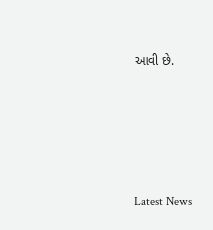આવી છે.






Latest News